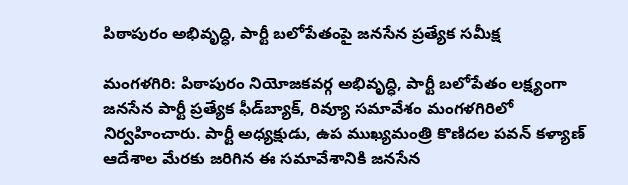పిఠాపురం అభివృద్ధి, పార్టీ బలోపేతంపై జనసేన ప్రత్యేక సమీక్ష

మంగళగిరి: పిఠాపురం నియోజకవర్గ అభివృద్ధి, పార్టీ బలోపేతం లక్ష్యంగా జనసేన పార్టీ ప్రత్యేక ఫీడ్‌బ్యాక్, రివ్యూ సమావేశం మంగళగిరిలో నిర్వహించారు. పార్టీ అధ్యక్షుడు, ఉప ముఖ్యమంత్రి కొణిదల పవన్ కళ్యాణ్ ఆదేశాల మేరకు జరిగిన ఈ సమావేశానికి జనసేన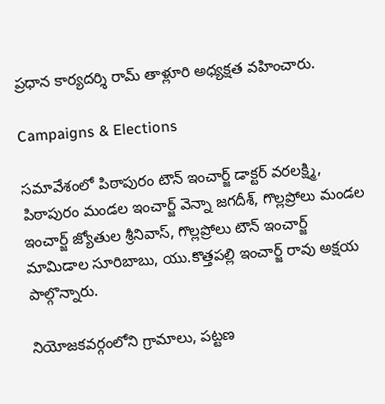ప్రధాన కార్యదర్శి రామ్ తాళ్లూరి అధ్యక్షత వహించారు.

Campaigns & Elections

సమావేశంలో పిఠాపురం టౌన్ ఇంచార్జ్ డాక్టర్ వరలక్ష్మి, పిఠాపురం మండల ఇంచార్జ్ వెన్నా జగదీశ్, గొల్లప్రోలు మండల ఇంచార్జ్ జ్యోతుల శ్రీనివాస్, గొల్లప్రోలు టౌన్ ఇంచార్జ్ మామిడాల సూరిబాబు, యు.కొత్తపల్లి ఇంచార్జ్ రావు అక్షయ పాల్గొన్నారు.

నియోజకవర్గంలోని గ్రామాలు, పట్టణ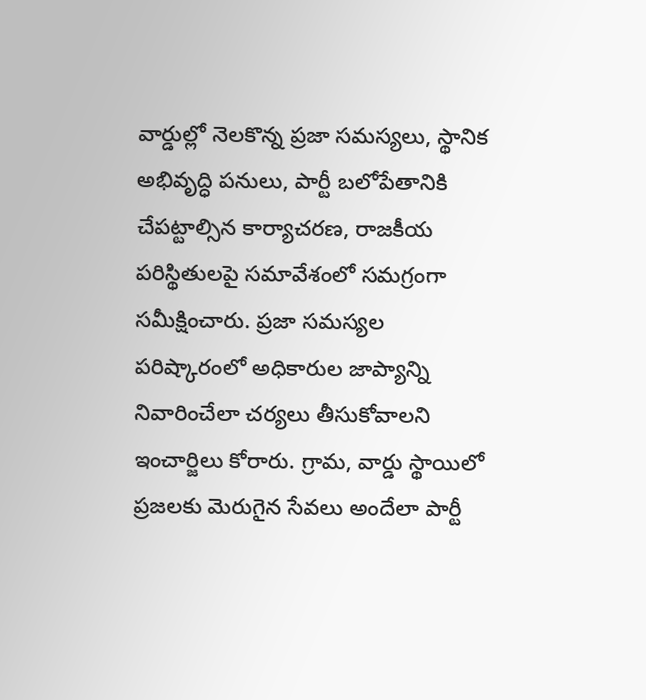వార్డుల్లో నెలకొన్న ప్రజా సమస్యలు, స్థానిక అభివృద్ధి పనులు, పార్టీ బలోపేతానికి చేపట్టాల్సిన కార్యాచరణ, రాజకీయ పరిస్థితులపై సమావేశంలో సమగ్రంగా సమీక్షించారు. ప్రజా సమస్యల పరిష్కారంలో అధికారుల జాప్యాన్ని నివారించేలా చర్యలు తీసుకోవాలని ఇంచార్జిలు కోరారు. గ్రామ, వార్డు స్థాయిలో ప్రజలకు మెరుగైన సేవలు అందేలా పార్టీ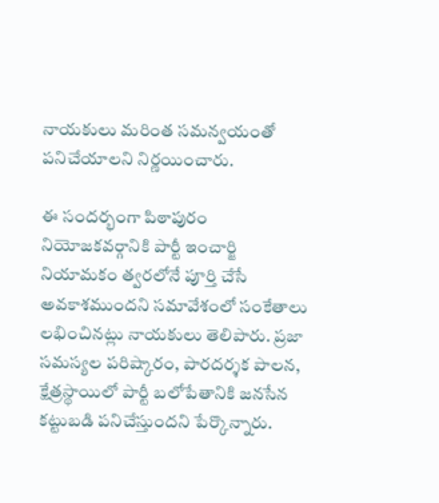నాయకులు మరింత సమన్వయంతో పనిచేయాలని నిర్ణయించారు.

ఈ సందర్భంగా పిఠాపురం నియోజకవర్గానికి పార్టీ ఇంచార్జి నియామకం త్వరలోనే పూర్తి చేసే అవకాశముందని సమావేశంలో సంకేతాలు లభించినట్లు నాయకులు తెలిపారు. ప్రజా సమస్యల పరిష్కారం, పారదర్శక పాలన, క్షేత్రస్థాయిలో పార్టీ బలోపేతానికి జనసేన కట్టుబడి పనిచేస్తుందని పేర్కొన్నారు.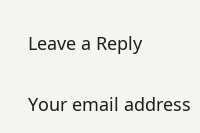Leave a Reply

Your email address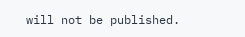will not be published.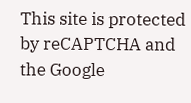This site is protected by reCAPTCHA and the Google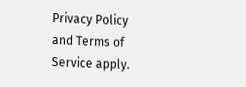Privacy Policy and Terms of Service apply.